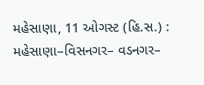મહેસાણા, 11 ઓગસ્ટ (હિ.સ.) : મહેસાણા–વિસનગર– વડનગર–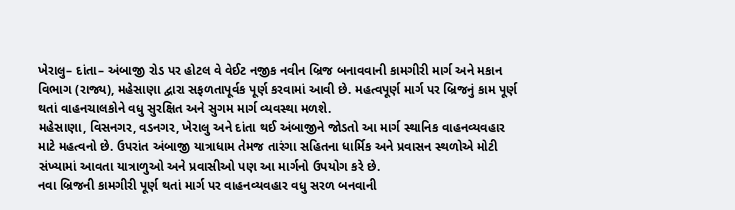ખેરાલુ– દાંતા– અંબાજી રોડ પર હોટલ વે વેઈટ નજીક નવીન બ્રિજ બનાવવાની કામગીરી માર્ગ અને મકાન વિભાગ (રાજ્ય), મહેસાણા દ્વારા સફળતાપૂર્વક પૂર્ણ કરવામાં આવી છે. મહત્વપૂર્ણ માર્ગ પર બ્રિજનું કામ પૂર્ણ થતાં વાહનચાલકોને વધુ સુરક્ષિત અને સુગમ માર્ગ વ્યવસ્થા મળશે.
મહેસાણા, વિસનગર, વડનગર, ખેરાલુ અને દાંતા થઈ અંબાજીને જોડતો આ માર્ગ સ્થાનિક વાહનવ્યવહાર માટે મહત્વનો છે. ઉપરાંત અંબાજી યાત્રાધામ તેમજ તારંગા સહિતના ધાર્મિક અને પ્રવાસન સ્થળોએ મોટી સંખ્યામાં આવતા યાત્રાળુઓ અને પ્રવાસીઓ પણ આ માર્ગનો ઉપયોગ કરે છે.
નવા બ્રિજની કામગીરી પૂર્ણ થતાં માર્ગ પર વાહનવ્યવહાર વધુ સરળ બનવાની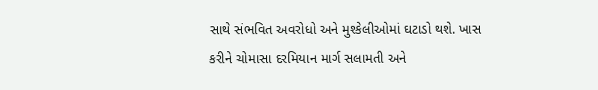સાથે સંભવિત અવરોધો અને મુશ્કેલીઓમાં ઘટાડો થશે. ખાસ કરીને ચોમાસા દરમિયાન માર્ગ સલામતી અને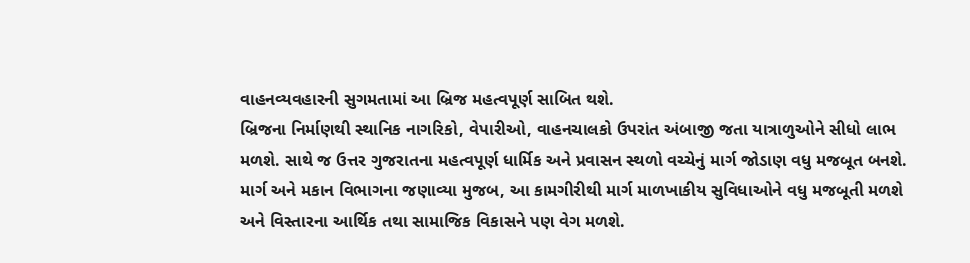વાહનવ્યવહારની સુગમતામાં આ બ્રિજ મહત્વપૂર્ણ સાબિત થશે.
બ્રિજના નિર્માણથી સ્થાનિક નાગરિકો, વેપારીઓ, વાહનચાલકો ઉપરાંત અંબાજી જતા યાત્રાળુઓને સીધો લાભ મળશે. સાથે જ ઉત્તર ગુજરાતના મહત્વપૂર્ણ ધાર્મિક અને પ્રવાસન સ્થળો વચ્ચેનું માર્ગ જોડાણ વધુ મજબૂત બનશે.
માર્ગ અને મકાન વિભાગના જણાવ્યા મુજબ, આ કામગીરીથી માર્ગ માળખાકીય સુવિધાઓને વધુ મજબૂતી મળશે અને વિસ્તારના આર્થિક તથા સામાજિક વિકાસને પણ વેગ મળશે.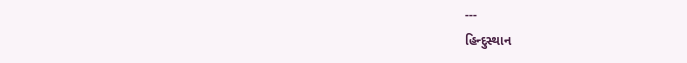---
હિન્દુસ્થાન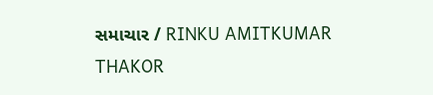સમાચાર / RINKU AMITKUMAR THAKOR